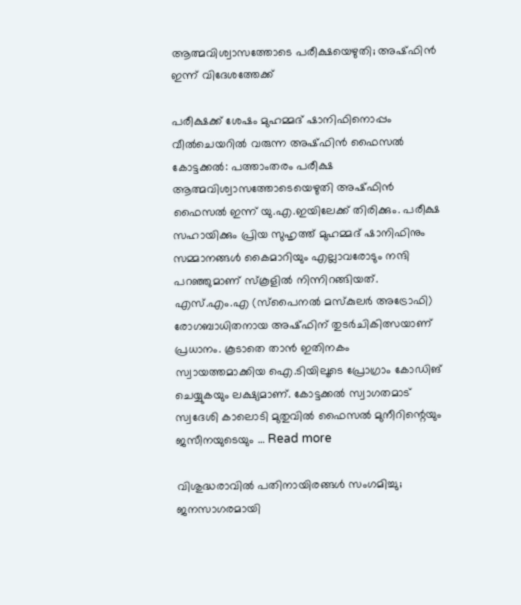ആത്മവിശ്വാസത്തോടെ പരീക്ഷയെഴുതി; അഷ്ഫിൻ ഇന്ന് വിദേശത്തേക്ക്

പരീക്ഷക്ക് ശേഷം മുഹമ്മദ് ഷാനിഫിനൊപ്പം വീൽചെയറിൽ വരുന്ന അഷ്ഫിൻ ഫൈസൽ കോട്ടക്കൽ: പത്താംതരം പരീക്ഷ ആത്മവിശ്വാസത്തോടെയെഴുതി അഷ്ഫിൻ ഫൈസൽ ഇന്ന് യു.എ.ഇയിലേക്ക് തിരിക്കും. പരീക്ഷ സഹായിക്കും പ്രിയ സുഹൃത്ത് മുഹമ്മദ് ഷാനിഫിനും സമ്മാനങ്ങൾ കൈമാറിയും എല്ലാവരോടും നന്ദി പറഞ്ഞുമാണ് സ്കൂളിൽ നിന്നിറങ്ങിയത്. എസ്.എം.എ (സ്പൈനൽ മസ്കുലർ അട്രോഫി) രോഗബാധിതനായ അഷ്ഫിന് തുടർചികിത്സയാണ് പ്രധാനം. കൂടാതെ താൻ ഇതിനകം സ്വായത്തമാക്കിയ ഐ.ടിയിലൂടെ പ്രോഗ്രാം കോഡിങ് ചെയ്യുകയും ലക്ഷ്യമാണ്. കോട്ടക്കൽ സ്വാഗതമാട് സ്വദേശി കാലൊടി മുതുവിൽ ഫൈസൽ മുനീറിന്റെയും ജസീനയുടെയും … Read more

വിശുദ്ധരാവിൽ പതിനായിരങ്ങൾ സംഗമിച്ചു; ജനസാഗരമായി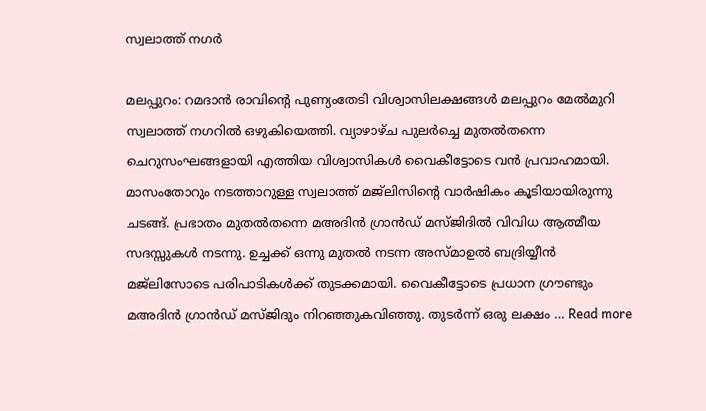സ്വലാത്ത് നഗർ

മലപ്പുറം: റമദാന്‍ രാവിന്റെ പുണ്യംതേടി വിശ്വാസിലക്ഷങ്ങള്‍ മലപ്പുറം മേൽമുറി സ്വലാത്ത് നഗറില്‍ ഒഴുകിയെത്തി. വ്യാഴാഴ്ച പുലർച്ചെ മുതല്‍തന്നെ ചെറുസംഘങ്ങളായി എത്തിയ വിശ്വാസികള്‍ വൈകീട്ടോടെ വൻ പ്രവാഹമായി. മാസംതോറും നടത്താറുള്ള സ്വലാത്ത് മജ്‌ലിസിന്റെ വാര്‍ഷികം കൂടിയായിരുന്നു ചടങ്ങ്. പ്രഭാതം മുതല്‍തന്നെ മഅദിന്‍ ഗ്രാൻഡ് മസ്ജിദില്‍ വിവിധ ആത്മീയ സദസ്സുകള്‍ നടന്നു. ഉച്ചക്ക് ഒന്നു മുതല്‍ നടന്ന അസ്മാഉല്‍ ബദ്രിയ്യീന്‍ മജ്‌ലിസോടെ പരിപാടികള്‍ക്ക് തുടക്കമായി. വൈകീട്ടോടെ പ്രധാന ഗ്രൗണ്ടും മഅദിന്‍ ഗ്രാൻഡ് മസ്ജിദും നിറഞ്ഞുകവിഞ്ഞു. തുടര്‍ന്ന് ഒരു ലക്ഷം … Read more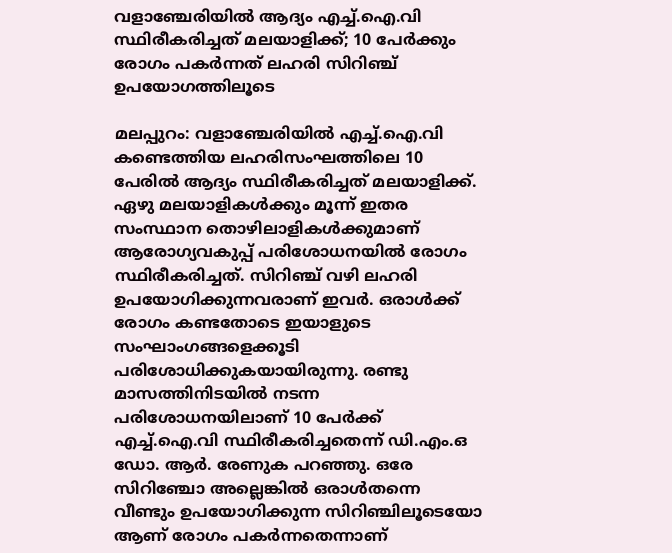വളാഞ്ചേരിയിൽ ആദ്യം എച്ച്.ഐ.വി സ്ഥിരീകരിച്ചത് മലയാളിക്ക്; 10 പേർക്കും രോഗം പകർന്നത് ലഹരി സിറിഞ്ച് ഉപയോഗത്തിലൂടെ

മലപ്പുറം: വളാഞ്ചേരിയിൽ എച്ച്.ഐ.വി കണ്ടെത്തിയ ലഹരിസംഘത്തിലെ 10 പേരിൽ ആദ്യം സ്ഥിരീകരിച്ചത് മലയാളിക്ക്. ഏഴു മലയാളികൾക്കും മൂന്ന് ഇതര സംസ്ഥാന തൊഴിലാളികൾക്കുമാണ് ആരോഗ്യവകുപ്പ് പരിശോധനയിൽ രോഗം സ്ഥിരീകരിച്ചത്. സിറിഞ്ച് വഴി ലഹരി ഉപയോഗിക്കുന്നവരാണ് ഇവർ. ഒരാൾക്ക് രോഗം കണ്ടതോടെ ഇയാളുടെ സംഘാംഗങ്ങളെക്കൂടി പരിശോധിക്കുകയായിരുന്നു. രണ്ടു മാസത്തിനിടയിൽ നടന്ന പരിശോധനയിലാണ് 10 പേർക്ക് എച്ച്.ഐ.വി സ്ഥിരീകരിച്ചതെന്ന് ഡി.എം.ഒ ഡോ. ആർ. രേണുക പറഞ്ഞു. ഒരേ സിറിഞ്ചോ അല്ലെങ്കിൽ ഒരാൾതന്നെ വീണ്ടും ഉപയോഗിക്കുന്ന സിറിഞ്ചിലൂടെയോ ആണ് രോഗം പകർന്നതെന്നാണ്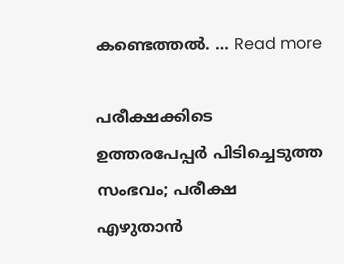കണ്ടെത്തൽ. … Read more

പരീക്ഷക്കിടെ ഉത്തരപേപ്പര്‍ പിടിച്ചെടുത്ത സംഭവം; പരീക്ഷ എഴുതാന്‍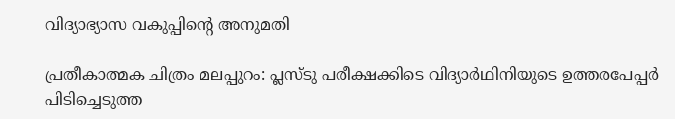വിദ്യാഭ്യാസ വകുപ്പിന്റെ അനുമതി

പ്രതീകാത്മക ചിത്രം മലപ്പുറം: പ്ലസ്ടു പരീക്ഷക്കിടെ വിദ്യാർഥിനിയുടെ ഉത്തരപേപ്പര്‍ പിടിച്ചെടുത്ത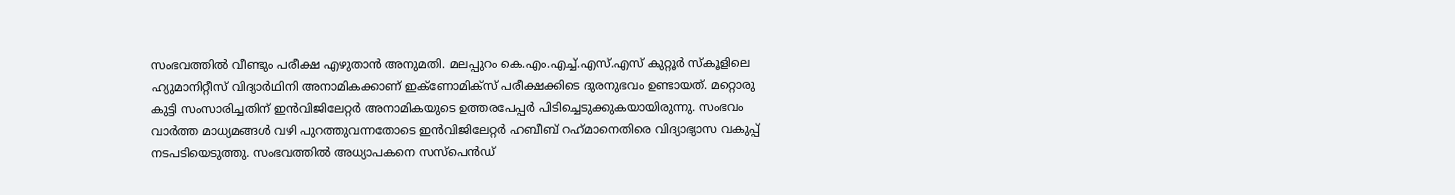സംഭവത്തില്‍ വീണ്ടും പരീക്ഷ എഴുതാന്‍ അനുമതി. മലപ്പുറം കെ.എം.എച്ച്.എസ്.എസ് കുറ്റൂര്‍ സ്‌കൂളിലെ ഹ്യുമാനിറ്റീസ് വിദ്യാർഥിനി അനാമികക്കാണ് ഇക്ണോമിക്സ് പരീക്ഷക്കിടെ ദുരനുഭവം ഉണ്ടായത്. മറ്റൊരു കുട്ടി സംസാരിച്ചതിന് ഇന്‍വിജിലേറ്റര്‍ അനാമികയുടെ ഉത്തരപേപ്പര്‍ പിടിച്ചെടുക്കുകയായിരുന്നു. സംഭവം വാർത്ത മാധ്യമങ്ങൾ വഴി പുറത്തുവന്നതോടെ ഇന്‍വിജിലേറ്റര്‍ ഹബീബ് റഹ്‌മാനെതിരെ വിദ്യാഭ്യാസ വകുപ്പ് നടപടിയെടുത്തു. സംഭവത്തില്‍ അധ്യാപകനെ സസ്‌പെന്‍ഡ്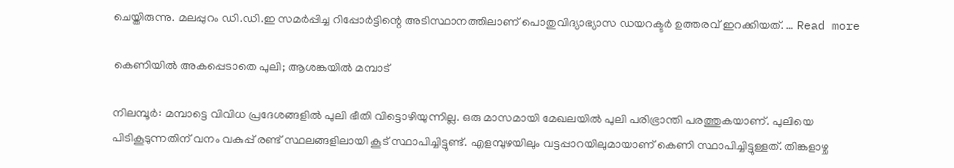ചെയ്തിരുന്നു. മലപ്പുറം ഡി.ഡി.ഇ സമര്‍പ്പിച്ച റിപ്പോര്‍ട്ടിന്റെ അടിസ്ഥാനത്തിലാണ് പൊതുവിദ്യാഭ്യാസ ഡയറക്ടർ ഉത്തരവ് ഇറക്കിയത്. … Read more

കെണിയിൽ അകപ്പെടാതെ പുലി; ആശങ്കയിൽ മമ്പാട്

നിലമ്പൂർ: മമ്പാട്ടെ വിവിധ പ്രദേശങ്ങളിൽ പുലി ഭീതി വിട്ടൊഴിയുന്നില്ല. ഒരു മാസമായി മേഖലയിൽ പുലി പരിഭ്രാന്തി പരത്തുകയാണ്. പുലിയെ പിടികൂടുന്നതിന് വനം വകുപ്പ് രണ്ട് സ്ഥലങ്ങളിലായി കൂട് സ്ഥാപിച്ചിട്ടുണ്ട്. എളമ്പുഴയിലും വട്ടപ്പാറയിലുമായാണ് കെണി സ്ഥാപിച്ചിട്ടുള്ളത്. തിങ്കളാഴ്ച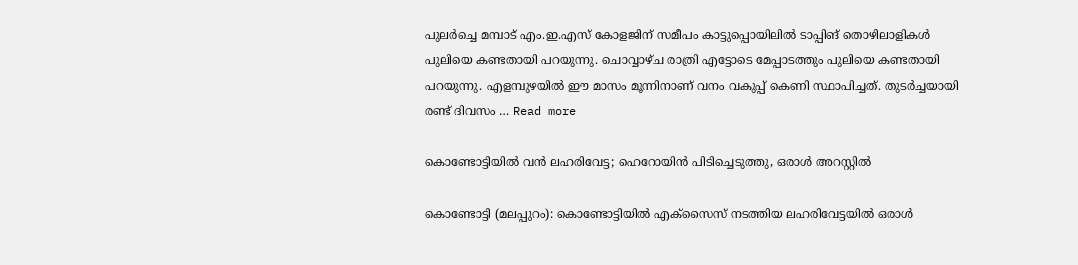പുലർച്ചെ മമ്പാട് എം.ഇ.എസ് കോളജിന് സമീപം കാട്ടുപ്പൊയിലിൽ ടാപ്പിങ് തൊഴിലാളികൾ പുലിയെ കണ്ടതായി പറയുന്നു. ചൊവ്വാഴ്ച രാത്രി എട്ടോടെ മേപ്പാടത്തും പുലിയെ കണ്ടതായി പറയുന്നു. എളമ്പുഴയിൽ ഈ മാസം മൂന്നിനാണ് വനം വകുപ്പ് കെണി സ്ഥാപിച്ചത്. തുടർച്ചയായി രണ്ട് ദിവസം … Read more

കൊണ്ടോട്ടിയിൽ വൻ ലഹരിവേട്ട; ഹെറോയിൻ പിടിച്ചെടുത്തു, ഒരാൾ അറസ്റ്റിൽ

കൊണ്ടോട്ടി (മലപ്പുറം): കൊണ്ടോട്ടിയിൽ എക്സൈസ് നടത്തിയ ലഹരിവേട്ടയിൽ ഒരാൾ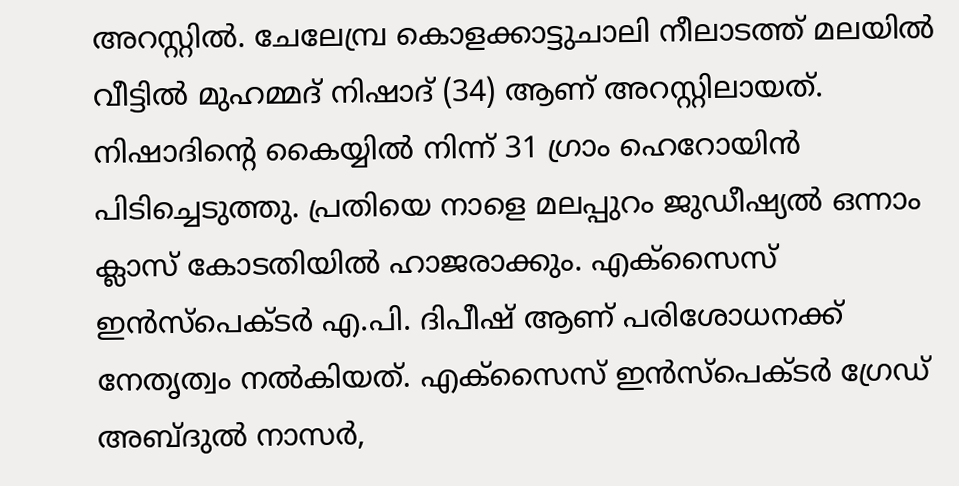അറസ്റ്റിൽ. ചേലേമ്പ്ര കൊളക്കാട്ടുചാലി നീലാടത്ത് മലയിൽ വീട്ടിൽ മുഹമ്മദ് നിഷാദ് (34) ആണ് അറസ്റ്റിലായത്. നിഷാദിന്‍റെ കൈയ്യിൽ നിന്ന് 31 ഗ്രാം ഹെറോയിൻ പിടിച്ചെടുത്തു. പ്രതിയെ നാളെ മലപ്പുറം ജുഡീഷ്യൽ ഒന്നാം ക്ലാസ് കോടതിയിൽ ഹാജരാക്കും. എക്സൈസ് ഇൻസ്പെക്ടർ എ.പി. ദിപീഷ് ആണ് പരിശോധനക്ക് നേതൃത്വം നൽകിയത്. എക്സൈസ് ഇൻസ്പെക്ടർ ഗ്രേഡ് അബ്ദുൽ നാസർ,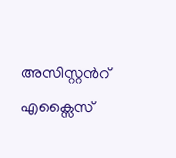അസിസ്റ്റന്‍റ് എക്സൈസ്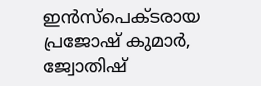ഇൻസ്പെക്ടരായ പ്രജോഷ് കുമാർ, ജ്വോതിഷ്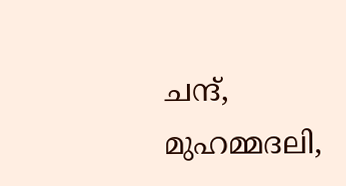ചന്ദ്, മുഹമ്മദലി,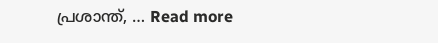പ്രശാന്ത്, … Read more